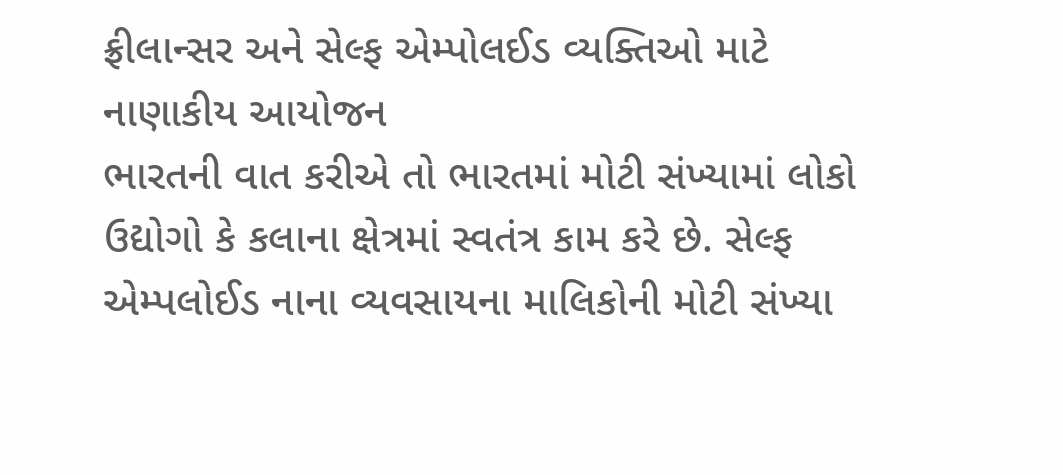ફ્રીલાન્સર અને સેલ્ફ એમ્પોલઈડ વ્યક્તિઓ માટે નાણાકીય આયોજન
ભારતની વાત કરીએ તો ભારતમાં મોટી સંખ્યામાં લોકો ઉદ્યોગો કે કલાના ક્ષેત્રમાં સ્વતંત્ર કામ કરે છે. સેલ્ફ એમ્પલોઈડ નાના વ્યવસાયના માલિકોની મોટી સંખ્યા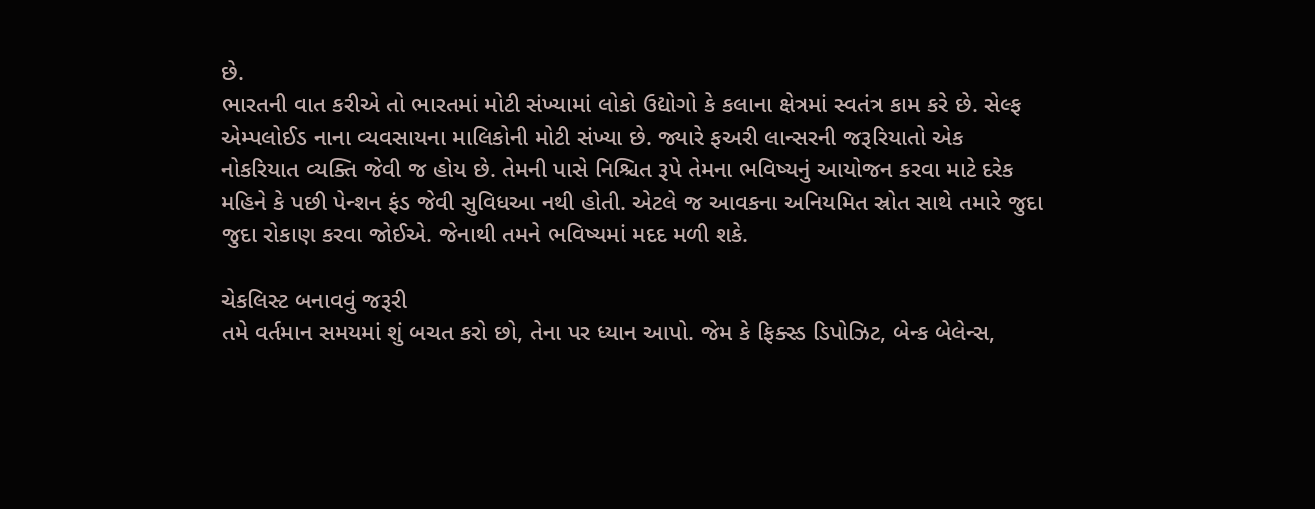છે.
ભારતની વાત કરીએ તો ભારતમાં મોટી સંખ્યામાં લોકો ઉદ્યોગો કે કલાના ક્ષેત્રમાં સ્વતંત્ર કામ કરે છે. સેલ્ફ એમ્પલોઈડ નાના વ્યવસાયના માલિકોની મોટી સંખ્યા છે. જ્યારે ફઅરી લાન્સરની જરૂરિયાતો એક નોકરિયાત વ્યક્તિ જેવી જ હોય છે. તેમની પાસે નિશ્ચિત રૂપે તેમના ભવિષ્યનું આયોજન કરવા માટે દરેક મહિને કે પછી પેન્શન ફંડ જેવી સુવિધઆ નથી હોતી. એટલે જ આવકના અનિયમિત સ્રોત સાથે તમારે જુદા જુદા રોકાણ કરવા જોઈએ. જેનાથી તમને ભવિષ્યમાં મદદ મળી શકે.

ચેકલિસ્ટ બનાવવું જરૂરી
તમે વર્તમાન સમયમાં શું બચત કરો છો, તેના પર ધ્યાન આપો. જેમ કે ફિક્સ્ડ ડિપોઝિટ, બેન્ક બેલેન્સ,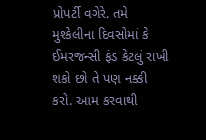પ્રોપર્ટી વગેરે. તમે મુશ્કેલીના દિવસોમાં કે ઈમરજન્સી ફંડ કેટલું રાખી શકો છો તે પણ નક્કી કરો. આમ કરવાથી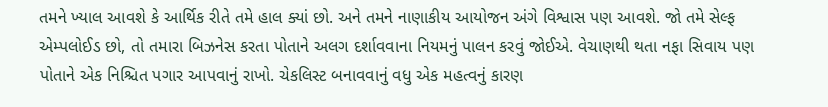તમને ખ્યાલ આવશે કે આર્થિક રીતે તમે હાલ ક્યાં છો. અને તમને નાણાકીય આયોજન અંગે વિશ્વાસ પણ આવશે. જો તમે સેલ્ફ એમ્પલોઈડ છો, તો તમારા બિઝનેસ કરતા પોતાને અલગ દર્શાવવાના નિયમનું પાલન કરવું જોઈએ. વેચાણથી થતા નફા સિવાય પણ પોતાને એક નિશ્ચિત પગાર આપવાનું રાખો. ચેકલિસ્ટ બનાવવાનું વધુ એક મહત્વનું કારણ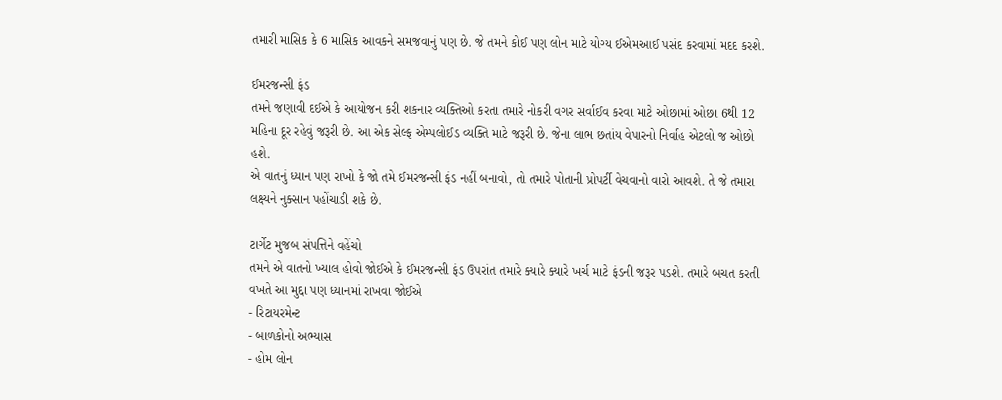તમારી માસિક કે 6 માસિક આવકને સમજવાનું પણ છે. જે તમને કોઈ પણ લોન માટે યોગ્ય ઈએમઆઈ પસંદ કરવામાં મદદ કરશે.

ઈમરજન્સી ફંડ
તમને જણાવી દઈએ કે આયોજન કરી શકનાર વ્યક્તિઓ કરતા તમારે નોકરી વગર સર્વાઈવ કરવા માટે ઓછામાં ઓછા 6થી 12 મહિના દૂર રહેવું જરૂરી છે. આ એક સેલ્ફ એમ્પલોઈડ વ્યક્તિ માટે જરૂરી છે. જેના લાભ છતાંય વેપારનો નિર્વાહ એટલો જ ઓછો હશે.
એ વાતનું ધ્યાન પણ રાખો કે જો તમે ઈમરજન્સી ફંડ નહીં બનાવો, તો તમારે પોતાની પ્રોપર્ટી વેચવાનો વારો આવશે. તે જે તમારા લક્ષ્યને નુક્સાન પહોંચાડી શકે છે.

ટાર્ગેટ મુજબ સંપત્તિને વહેંચો
તમને એ વાતનો ખ્યાલ હોવો જોઈએ કે ઈમરજન્સી ફંડ ઉપરાંત તમારે ક્યારે ક્યારે ખર્ચ માટે ફંડની જરૂર પડશે. તમારે બચત કરતી વખતે આ મુદ્દા પણ ધ્યાનમાં રાખવા જોઈએ
- રિટાયરમેન્ટ
- બાળકોનો અભ્યાસ
- હોમ લોન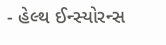- હેલ્થ ઈન્સ્યોરન્સ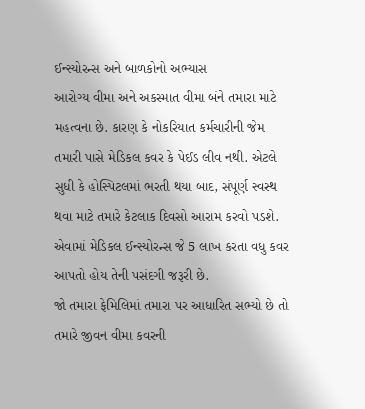ઈન્સ્યોરન્સ અને બાળકોનો અભ્યાસ
આરોગ્ય વીમા અને અકસ્માત વીમા બંને તમારા માટે મહત્વના છે. કારણ કે નોકરિયાત કર્મચારીની જેમ તમારી પાસે મેડિકલ કવર કે પેઈડ લીવ નથી. એટલે સુધી કે હોસ્પિટલમાં ભરતી થયા બાદ, સંપૂર્ણ સ્વસ્થ થવા માટે તમારે કેટલાક દિવસો આરામ કરવો પડશે. એવામાં મેડિકલ ઈન્સ્યોરન્સ જે 5 લાખ કરતા વધુ કવર આપતો હોય તેની પસંદગી જરૂરી છે.
જો તમારા ફેમિલિમાં તમારા પર આધારિત સભ્યો છે તો તમારે જીવન વીમા કવરની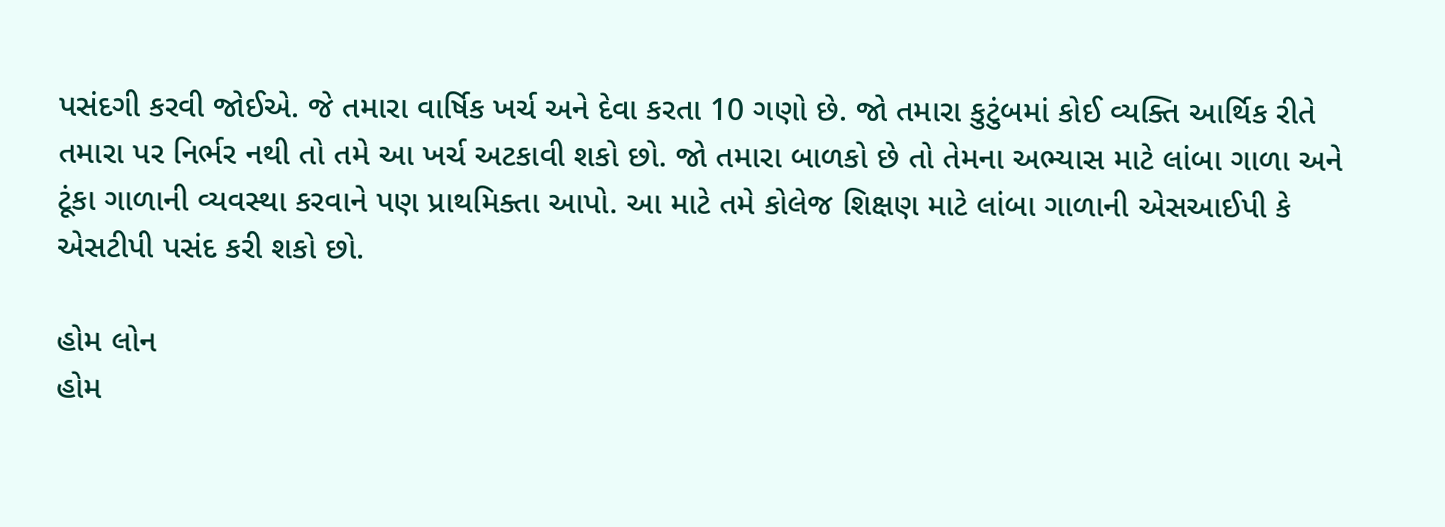પસંદગી કરવી જોઈએ. જે તમારા વાર્ષિક ખર્ચ અને દેવા કરતા 10 ગણો છે. જો તમારા કુટુંબમાં કોઈ વ્યક્તિ આર્થિક રીતે તમારા પર નિર્ભર નથી તો તમે આ ખર્ચ અટકાવી શકો છો. જો તમારા બાળકો છે તો તેમના અભ્યાસ માટે લાંબા ગાળા અને ટૂંકા ગાળાની વ્યવસ્થા કરવાને પણ પ્રાથમિક્તા આપો. આ માટે તમે કોલેજ શિક્ષણ માટે લાંબા ગાળાની એસઆઈપી કે એસટીપી પસંદ કરી શકો છો.

હોમ લોન
હોમ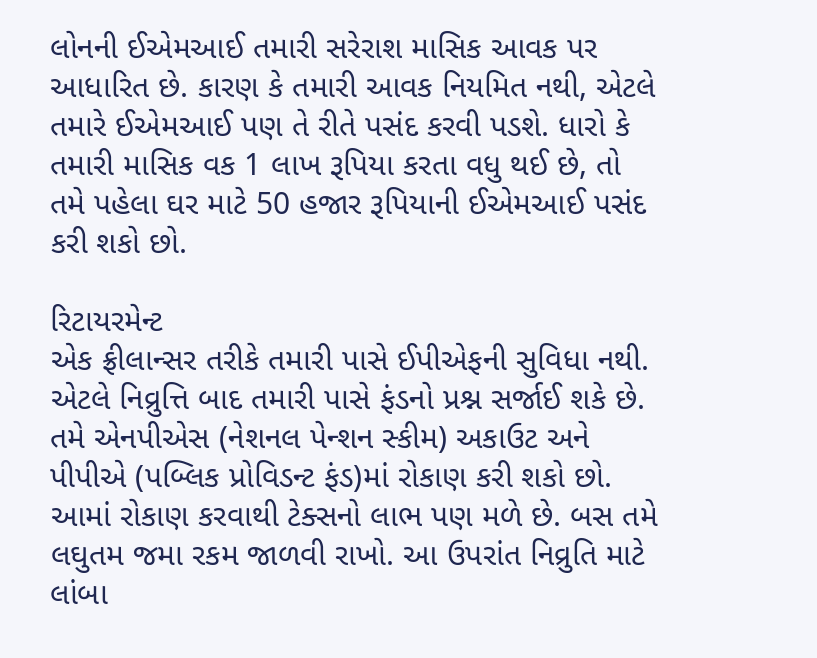લોનની ઈએમઆઈ તમારી સરેરાશ માસિક આવક પર આધારિત છે. કારણ કે તમારી આવક નિયમિત નથી, એટલે તમારે ઈએમઆઈ પણ તે રીતે પસંદ કરવી પડશે. ધારો કે તમારી માસિક વક 1 લાખ રૂપિયા કરતા વધુ થઈ છે, તો તમે પહેલા ઘર માટે 50 હજાર રૂપિયાની ઈએમઆઈ પસંદ કરી શકો છો.

રિટાયરમેન્ટ
એક ફ્રીલાન્સર તરીકે તમારી પાસે ઈપીએફની સુવિધા નથી. એટલે નિવ્રુત્તિ બાદ તમારી પાસે ફંડનો પ્રશ્ન સર્જાઈ શકે છે. તમે એનપીએસ (નેશનલ પેન્શન સ્કીમ) અકાઉટ અને પીપીએ (પબ્લિક પ્રોવિડન્ટ ફંડ)માં રોકાણ કરી શકો છો. આમાં રોકાણ કરવાથી ટેક્સનો લાભ પણ મળે છે. બસ તમે લઘુતમ જમા રકમ જાળવી રાખો. આ ઉપરાંત નિવ્રુતિ માટે લાંબા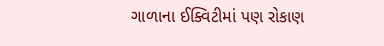ગાળાના ઈક્વિટીમાં પણ રોકાણ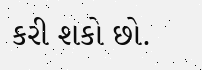કરી શકો છો.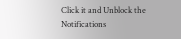Click it and Unblock the Notifications